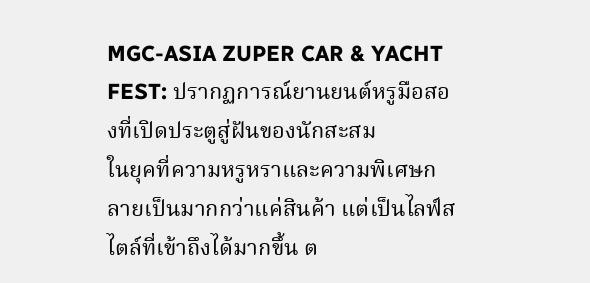MGC-ASIA ZUPER CAR & YACHT FEST: ปรากฏการณ์ยานยนต์หรูมือสองที่เปิดประตูสู่ฝันของนักสะสม
ในยุคที่ความหรูหราและความพิเศษกลายเป็นมากกว่าแค่สินค้า แต่เป็นไลฟ์สไตล์ที่เข้าถึงได้มากขึ้น ต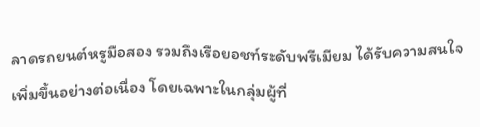ลาดรถยนต์หรูมือสอง รวมถึงเรือยอชท์ระดับพรีเมียม ได้รับความสนใจเพิ่มขึ้นอย่างต่อเนื่อง โดยเฉพาะในกลุ่มผู้ที่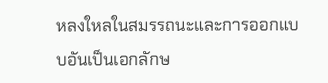หลงใหลในสมรรถนะและการออกแบบอันเป็นเอกลักษ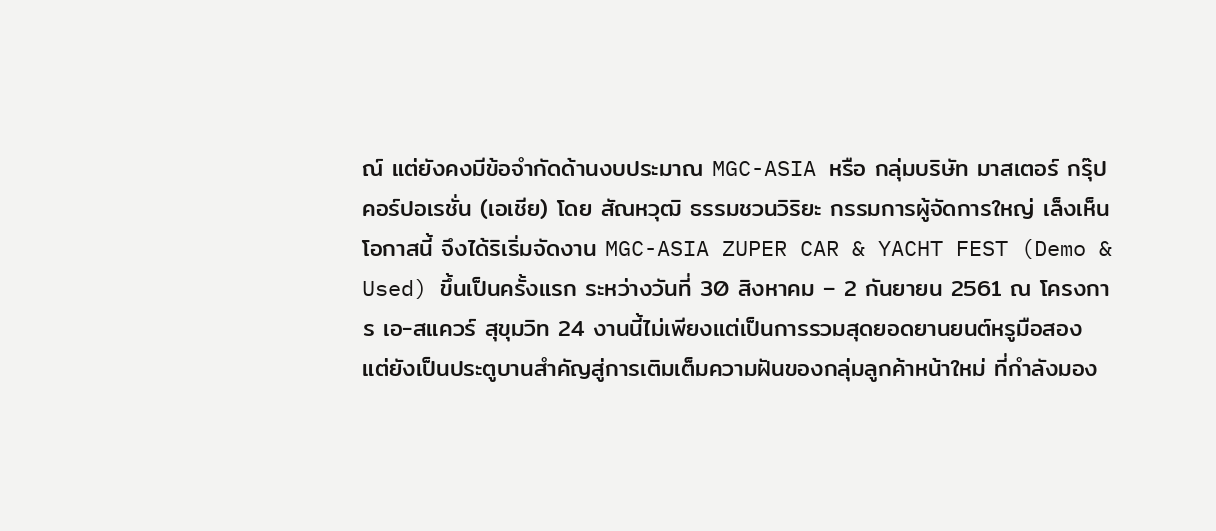ณ์ แต่ยังคงมีข้อจำกัดด้านงบประมาณ MGC-ASIA หรือ กลุ่มบริษัท มาสเตอร์ กรุ๊ป คอร์ปอเรชั่น (เอเชีย) โดย สัณหวุฒิ ธรรมชวนวิริยะ กรรมการผู้จัดการใหญ่ เล็งเห็นโอกาสนี้ จึงได้ริเริ่มจัดงาน MGC-ASIA ZUPER CAR & YACHT FEST (Demo & Used) ขึ้นเป็นครั้งแรก ระหว่างวันที่ 30 สิงหาคม – 2 กันยายน 2561 ณ โครงการ เอ-สแควร์ สุขุมวิท 24 งานนี้ไม่เพียงแต่เป็นการรวมสุดยอดยานยนต์หรูมือสอง แต่ยังเป็นประตูบานสำคัญสู่การเติมเต็มความฝันของกลุ่มลูกค้าหน้าใหม่ ที่กำลังมอง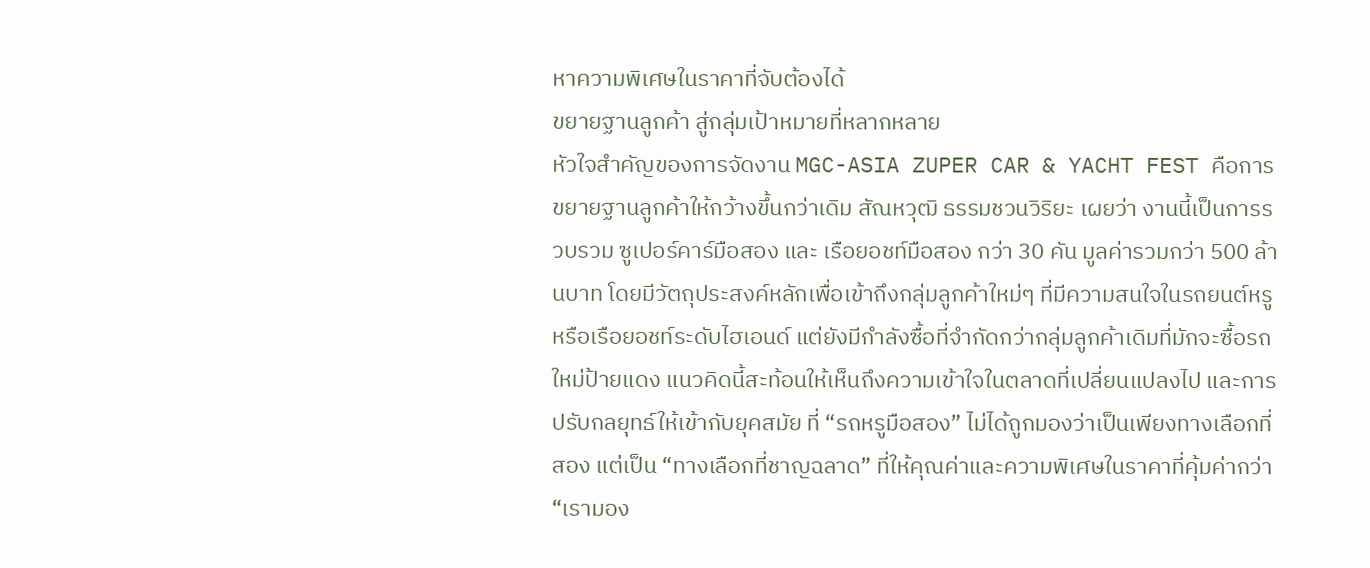หาความพิเศษในราคาที่จับต้องได้
ขยายฐานลูกค้า สู่กลุ่มเป้าหมายที่หลากหลาย
หัวใจสำคัญของการจัดงาน MGC-ASIA ZUPER CAR & YACHT FEST คือการขยายฐานลูกค้าให้กว้างขึ้นกว่าเดิม สัณหวุฒิ ธรรมชวนวิริยะ เผยว่า งานนี้เป็นการรวบรวม ซูเปอร์คาร์มือสอง และ เรือยอชท์มือสอง กว่า 30 คัน มูลค่ารวมกว่า 500 ล้านบาท โดยมีวัตถุประสงค์หลักเพื่อเข้าถึงกลุ่มลูกค้าใหม่ๆ ที่มีความสนใจในรถยนต์หรู หรือเรือยอชท์ระดับไฮเอนด์ แต่ยังมีกำลังซื้อที่จำกัดกว่ากลุ่มลูกค้าเดิมที่มักจะซื้อรถใหม่ป้ายแดง แนวคิดนี้สะท้อนให้เห็นถึงความเข้าใจในตลาดที่เปลี่ยนแปลงไป และการปรับกลยุทธ์ให้เข้ากับยุคสมัย ที่ “รถหรูมือสอง” ไม่ได้ถูกมองว่าเป็นเพียงทางเลือกที่สอง แต่เป็น “ทางเลือกที่ชาญฉลาด” ที่ให้คุณค่าและความพิเศษในราคาที่คุ้มค่ากว่า
“เรามอง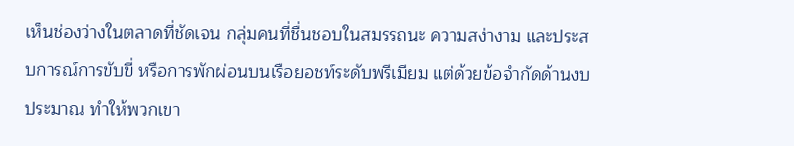เห็นช่องว่างในตลาดที่ชัดเจน กลุ่มคนที่ชื่นชอบในสมรรถนะ ความสง่างาม และประสบการณ์การขับขี่ หรือการพักผ่อนบนเรือยอชท์ระดับพรีเมียม แต่ด้วยข้อจำกัดด้านงบประมาณ ทำให้พวกเขา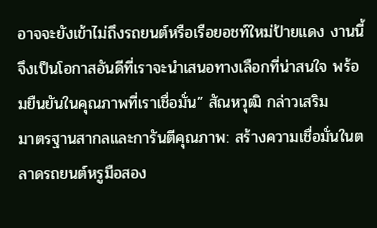อาจจะยังเข้าไม่ถึงรถยนต์หรือเรือยอชท์ใหม่ป้ายแดง งานนี้จึงเป็นโอกาสอันดีที่เราจะนำเสนอทางเลือกที่น่าสนใจ พร้อมยืนยันในคุณภาพที่เราเชื่อมั่น” สัณหวุฒิ กล่าวเสริม
มาตรฐานสากลและการันตีคุณภาพ: สร้างความเชื่อมั่นในตลาดรถยนต์หรูมือสอง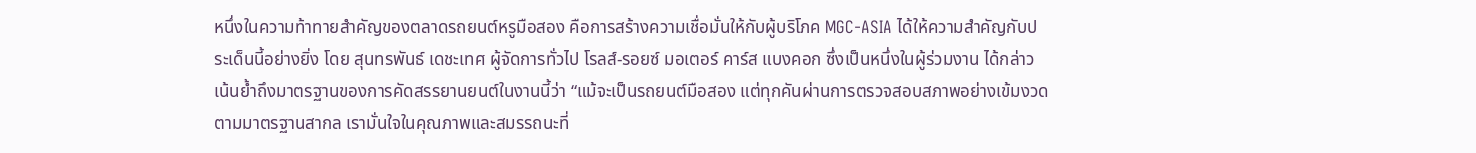หนึ่งในความท้าทายสำคัญของตลาดรถยนต์หรูมือสอง คือการสร้างความเชื่อมั่นให้กับผู้บริโภค MGC-ASIA ได้ให้ความสำคัญกับประเด็นนี้อย่างยิ่ง โดย สุนทรพันธ์ เดชะเทศ ผู้จัดการทั่วไป โรลส์-รอยซ์ มอเตอร์ คาร์ส แบงคอก ซึ่งเป็นหนึ่งในผู้ร่วมงาน ได้กล่าวเน้นย้ำถึงมาตรฐานของการคัดสรรยานยนต์ในงานนี้ว่า “แม้จะเป็นรถยนต์มือสอง แต่ทุกคันผ่านการตรวจสอบสภาพอย่างเข้มงวดตามมาตรฐานสากล เรามั่นใจในคุณภาพและสมรรถนะที่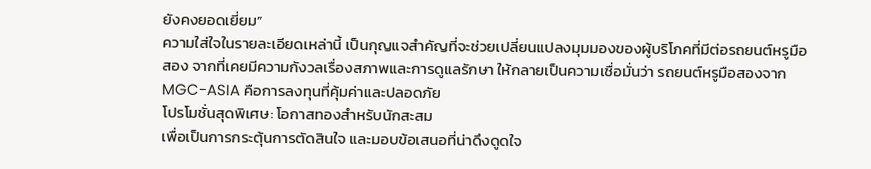ยังคงยอดเยี่ยม”
ความใส่ใจในรายละเอียดเหล่านี้ เป็นกุญแจสำคัญที่จะช่วยเปลี่ยนแปลงมุมมองของผู้บริโภคที่มีต่อรถยนต์หรูมือสอง จากที่เคยมีความกังวลเรื่องสภาพและการดูแลรักษา ให้กลายเป็นความเชื่อมั่นว่า รถยนต์หรูมือสองจาก MGC-ASIA คือการลงทุนที่คุ้มค่าและปลอดภัย
โปรโมชั่นสุดพิเศษ: โอกาสทองสำหรับนักสะสม
เพื่อเป็นการกระตุ้นการตัดสินใจ และมอบข้อเสนอที่น่าดึงดูดใจ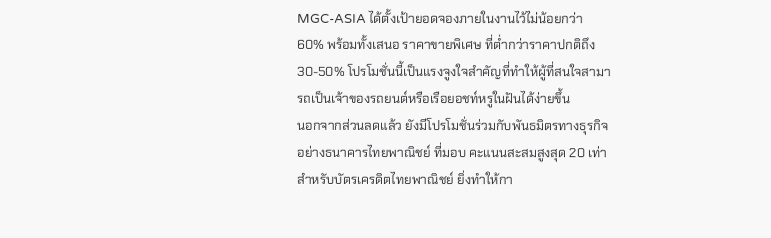MGC-ASIA ได้ตั้งเป้ายอดจองภายในงานไว้ไม่น้อยกว่า 60% พร้อมทั้งเสนอ ราคาขายพิเศษ ที่ต่ำกว่าราคาปกติถึง 30-50% โปรโมชั่นนี้เป็นแรงจูงใจสำคัญที่ทำให้ผู้ที่สนใจสามารถเป็นเจ้าของรถยนต์หรือเรือยอชท์หรูในฝันได้ง่ายขึ้น
นอกจากส่วนลดแล้ว ยังมีโปรโมชั่นร่วมกับพันธมิตรทางธุรกิจ อย่างธนาคารไทยพาณิชย์ ที่มอบ คะแนนสะสมสูงสุด 20 เท่า สำหรับบัตรเครดิตไทยพาณิชย์ ยิ่งทำให้กา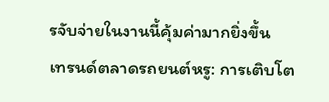รจับจ่ายในงานนี้คุ้มค่ามากยิ่งขึ้น
เทรนด์ตลาดรถยนต์หรู: การเติบโต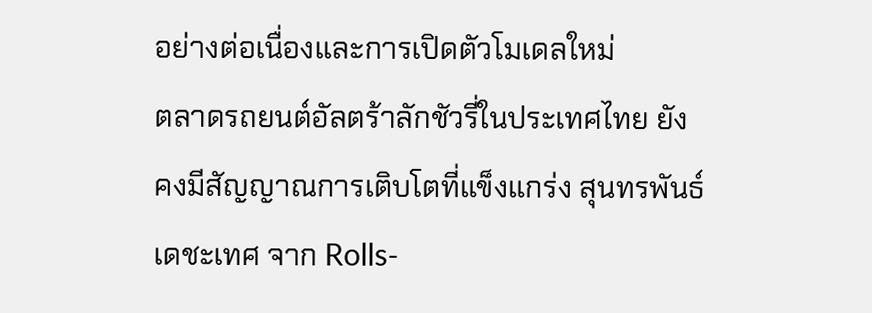อย่างต่อเนื่องและการเปิดตัวโมเดลใหม่
ตลาดรถยนต์อัลตร้าลักชัวรี่ในประเทศไทย ยังคงมีสัญญาณการเติบโตที่แข็งแกร่ง สุนทรพันธ์ เดชะเทศ จาก Rolls-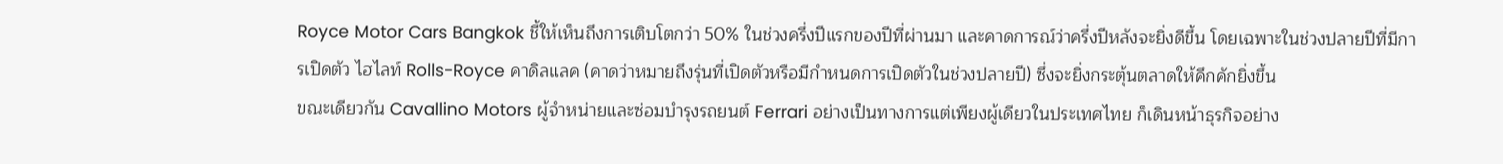Royce Motor Cars Bangkok ชี้ให้เห็นถึงการเติบโตกว่า 50% ในช่วงครึ่งปีแรกของปีที่ผ่านมา และคาดการณ์ว่าครึ่งปีหลังจะยิ่งดีขึ้น โดยเฉพาะในช่วงปลายปีที่มีการเปิดตัว ไฮไลท์ Rolls-Royce คาดิลแลค (คาดว่าหมายถึงรุ่นที่เปิดตัวหรือมีกำหนดการเปิดตัวในช่วงปลายปี) ซึ่งจะยิ่งกระตุ้นตลาดให้คึกคักยิ่งขึ้น
ขณะเดียวกัน Cavallino Motors ผู้จำหน่ายและซ่อมบำรุงรถยนต์ Ferrari อย่างเป็นทางการแต่เพียงผู้เดียวในประเทศไทย ก็เดินหน้าธุรกิจอย่าง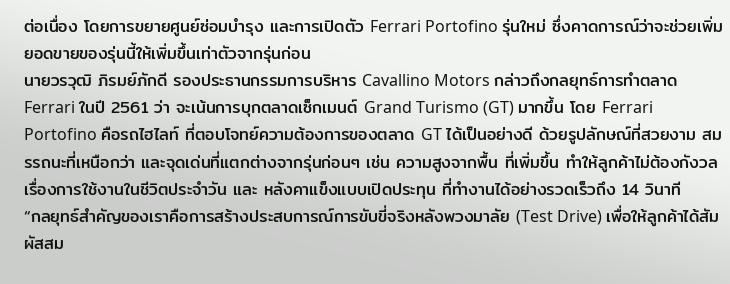ต่อเนื่อง โดยการขยายศูนย์ซ่อมบำรุง และการเปิดตัว Ferrari Portofino รุ่นใหม่ ซึ่งคาดการณ์ว่าจะช่วยเพิ่มยอดขายของรุ่นนี้ให้เพิ่มขึ้นเท่าตัวจากรุ่นก่อน
นายวรวุฒิ ภิรมย์ภักดี รองประธานกรรมการบริหาร Cavallino Motors กล่าวถึงกลยุทธ์การทำตลาด Ferrari ในปี 2561 ว่า จะเน้นการบุกตลาดเซ็กเมนต์ Grand Turismo (GT) มากขึ้น โดย Ferrari Portofino คือรถไฮไลท์ ที่ตอบโจทย์ความต้องการของตลาด GT ได้เป็นอย่างดี ด้วยรูปลักษณ์ที่สวยงาม สมรรถนะที่เหนือกว่า และจุดเด่นที่แตกต่างจากรุ่นก่อนๆ เช่น ความสูงจากพื้น ที่เพิ่มขึ้น ทำให้ลูกค้าไม่ต้องกังวลเรื่องการใช้งานในชีวิตประจำวัน และ หลังคาแข็งแบบเปิดประทุน ที่ทำงานได้อย่างรวดเร็วถึง 14 วินาที
“กลยุทธ์สำคัญของเราคือการสร้างประสบการณ์การขับขี่จริงหลังพวงมาลัย (Test Drive) เพื่อให้ลูกค้าได้สัมผัสสม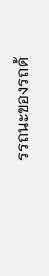รรถนะของรถด้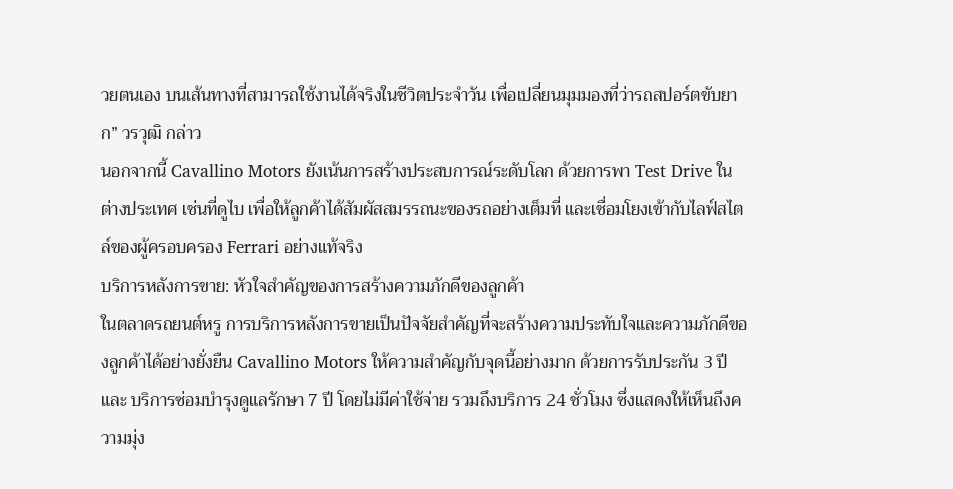วยตนเอง บนเส้นทางที่สามารถใช้งานได้จริงในชีวิตประจำวัน เพื่อเปลี่ยนมุมมองที่ว่ารถสปอร์ตขับยาก” วรวุฒิ กล่าว
นอกจากนี้ Cavallino Motors ยังเน้นการสร้างประสบการณ์ระดับโลก ด้วยการพา Test Drive ในต่างประเทศ เช่นที่ดูไบ เพื่อให้ลูกค้าได้สัมผัสสมรรถนะของรถอย่างเต็มที่ และเชื่อมโยงเข้ากับไลฟ์สไตล์ของผู้ครอบครอง Ferrari อย่างแท้จริง
บริการหลังการขาย: หัวใจสำคัญของการสร้างความภักดีของลูกค้า
ในตลาดรถยนต์หรู การบริการหลังการขายเป็นปัจจัยสำคัญที่จะสร้างความประทับใจและความภักดีของลูกค้าได้อย่างยั่งยืน Cavallino Motors ให้ความสำคัญกับจุดนี้อย่างมาก ด้วยการรับประกัน 3 ปี และ บริการซ่อมบำรุงดูแลรักษา 7 ปี โดยไม่มีค่าใช้จ่าย รวมถึงบริการ 24 ชั่วโมง ซึ่งแสดงให้เห็นถึงความมุ่ง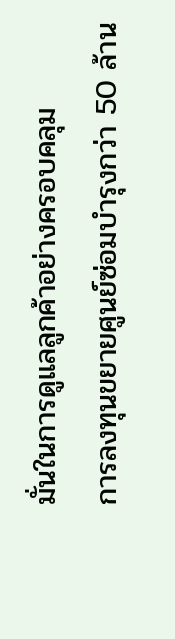มั่นในการดูแลลูกค้าอย่างครอบคลุม
การลงทุนขยายศูนย์ซ่อมบำรุงกว่า 50 ล้าน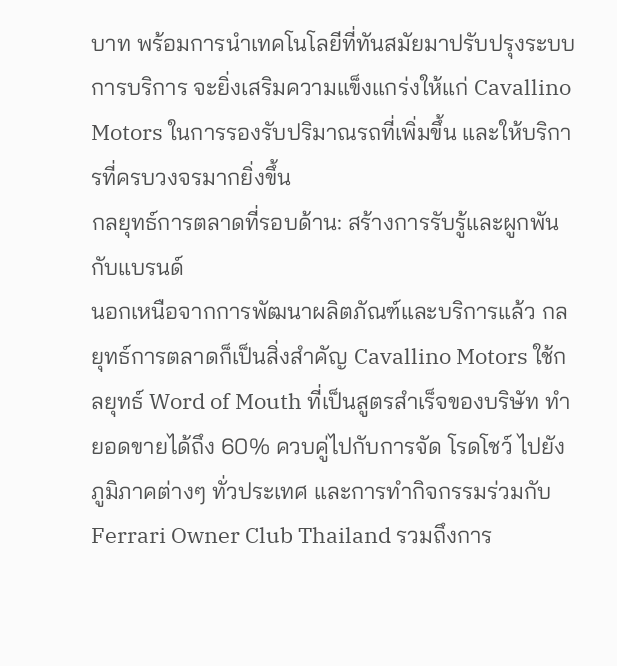บาท พร้อมการนำเทคโนโลยีที่ทันสมัยมาปรับปรุงระบบการบริการ จะยิ่งเสริมความแข็งแกร่งให้แก่ Cavallino Motors ในการรองรับปริมาณรถที่เพิ่มขึ้น และให้บริการที่ครบวงจรมากยิ่งขึ้น
กลยุทธ์การตลาดที่รอบด้าน: สร้างการรับรู้และผูกพันกับแบรนด์
นอกเหนือจากการพัฒนาผลิตภัณฑ์และบริการแล้ว กลยุทธ์การตลาดก็เป็นสิ่งสำคัญ Cavallino Motors ใช้กลยุทธ์ Word of Mouth ที่เป็นสูตรสำเร็จของบริษัท ทำยอดขายได้ถึง 60% ควบคู่ไปกับการจัด โรดโชว์ ไปยังภูมิภาคต่างๆ ทั่วประเทศ และการทำกิจกรรมร่วมกับ Ferrari Owner Club Thailand รวมถึงการ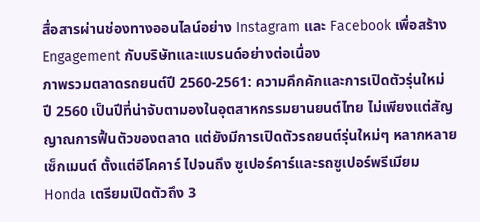สื่อสารผ่านช่องทางออนไลน์อย่าง Instagram และ Facebook เพื่อสร้าง Engagement กับบริษัทและแบรนด์อย่างต่อเนื่อง
ภาพรวมตลาดรถยนต์ปี 2560-2561: ความคึกคักและการเปิดตัวรุ่นใหม่
ปี 2560 เป็นปีที่น่าจับตามองในอุตสาหกรรมยานยนต์ไทย ไม่เพียงแต่สัญญาณการฟื้นตัวของตลาด แต่ยังมีการเปิดตัวรถยนต์รุ่นใหม่ๆ หลากหลายเซ็กเมนต์ ตั้งแต่อีโคคาร์ ไปจนถึง ซูเปอร์คาร์และรถซูเปอร์พรีเมียม
Honda เตรียมเปิดตัวถึง 3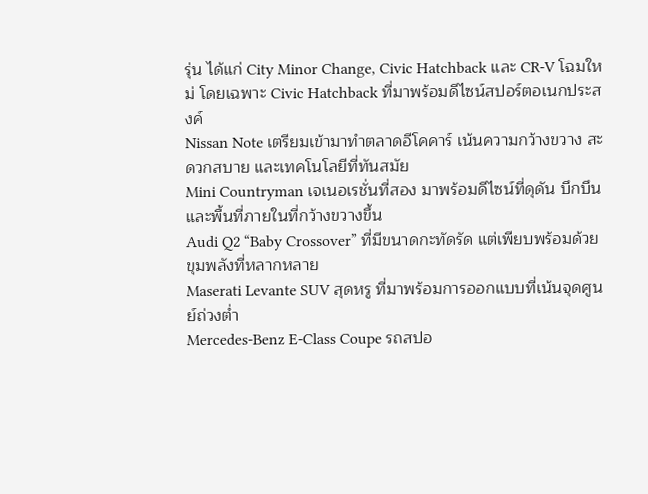รุ่น ได้แก่ City Minor Change, Civic Hatchback และ CR-V โฉมใหม่ โดยเฉพาะ Civic Hatchback ที่มาพร้อมดีไซน์สปอร์ตอเนกประสงค์
Nissan Note เตรียมเข้ามาทำตลาดอีโคคาร์ เน้นความกว้างขวาง สะดวกสบาย และเทคโนโลยีที่ทันสมัย
Mini Countryman เจเนอเรชั่นที่สอง มาพร้อมดีไซน์ที่ดุดัน บึกบึน และพื้นที่ภายในที่กว้างขวางขึ้น
Audi Q2 “Baby Crossover” ที่มีขนาดกะทัดรัด แต่เพียบพร้อมด้วยขุมพลังที่หลากหลาย
Maserati Levante SUV สุดหรู ที่มาพร้อมการออกแบบที่เน้นจุดศูนย์ถ่วงต่ำ
Mercedes-Benz E-Class Coupe รถสปอ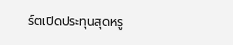ร์ตเปิดประทุนสุดหรู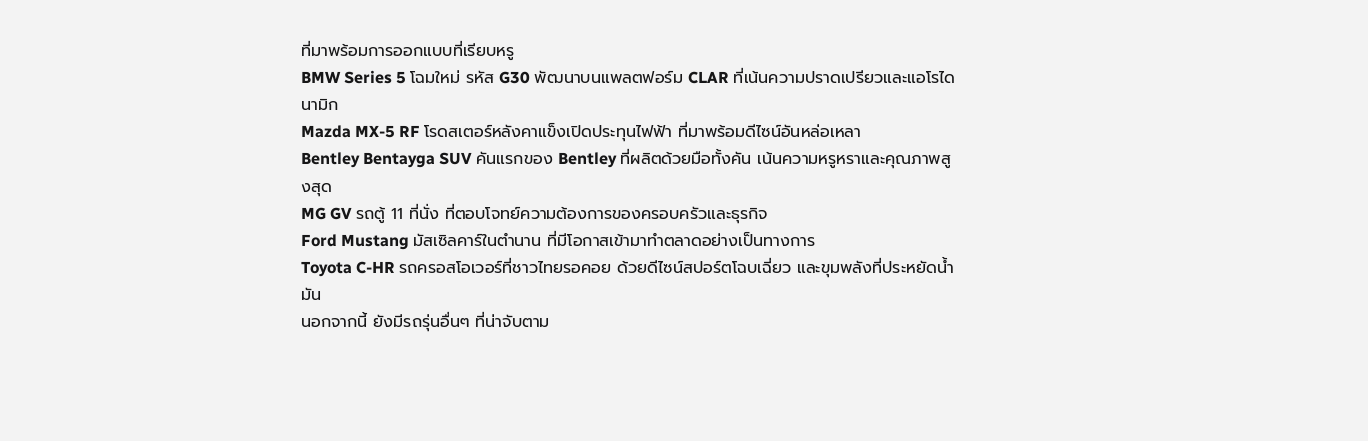ที่มาพร้อมการออกแบบที่เรียบหรู
BMW Series 5 โฉมใหม่ รหัส G30 พัฒนาบนแพลตฟอร์ม CLAR ที่เน้นความปราดเปรียวและแอโรไดนามิก
Mazda MX-5 RF โรดสเตอร์หลังคาแข็งเปิดประทุนไฟฟ้า ที่มาพร้อมดีไซน์อันหล่อเหลา
Bentley Bentayga SUV คันแรกของ Bentley ที่ผลิตด้วยมือทั้งคัน เน้นความหรูหราและคุณภาพสูงสุด
MG GV รถตู้ 11 ที่นั่ง ที่ตอบโจทย์ความต้องการของครอบครัวและธุรกิจ
Ford Mustang มัสเซิลคาร์ในตำนาน ที่มีโอกาสเข้ามาทำตลาดอย่างเป็นทางการ
Toyota C-HR รถครอสโอเวอร์ที่ชาวไทยรอคอย ด้วยดีไซน์สปอร์ตโฉบเฉี่ยว และขุมพลังที่ประหยัดน้ำมัน
นอกจากนี้ ยังมีรถรุ่นอื่นๆ ที่น่าจับตาม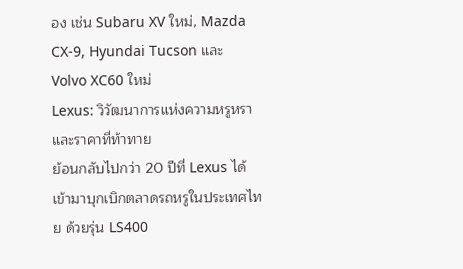อง เช่น Subaru XV ใหม่, Mazda CX-9, Hyundai Tucson และ Volvo XC60 ใหม่
Lexus: วิวัฒนาการแห่งความหรูหราและราคาที่ท้าทาย
ย้อนกลับไปกว่า 20 ปีที่ Lexus ได้เข้ามาบุกเบิกตลาดรถหรูในประเทศไทย ด้วยรุ่น LS400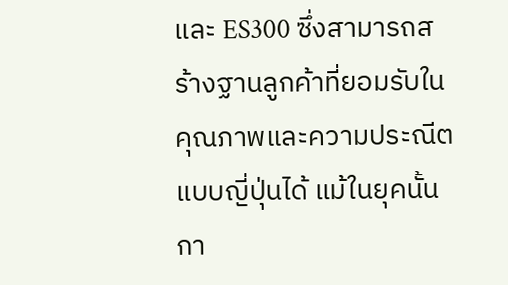และ ES300 ซึ่งสามารถสร้างฐานลูกค้าที่ยอมรับในคุณภาพและความประณีตแบบญี่ปุ่นได้ แม้ในยุคนั้นกา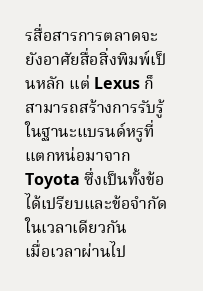รสื่อสารการตลาดจะยังอาศัยสื่อสิ่งพิมพ์เป็นหลัก แต่ Lexus ก็สามารถสร้างการรับรู้ในฐานะแบรนด์หรูที่แตกหน่อมาจาก Toyota ซึ่งเป็นทั้งข้อได้เปรียบและข้อจำกัดในเวลาเดียวกัน
เมื่อเวลาผ่านไป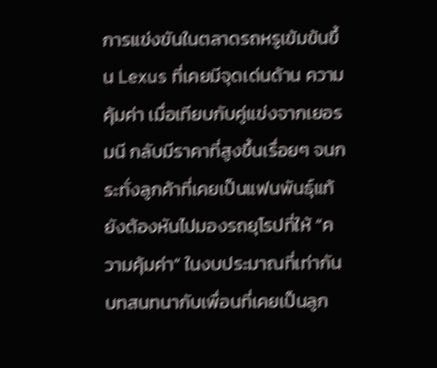การแข่งขันในตลาดรถหรูเข้มข้นขึ้น Lexus ที่เคยมีจุดเด่นด้าน ความคุ้มค่า เมื่อเทียบกับคู่แข่งจากเยอรมนี กลับมีราคาที่สูงขึ้นเรื่อยๆ จนกระทั่งลูกค้าที่เคยเป็นแฟนพันธุ์แท้ ยังต้องหันไปมองรถยุโรปที่ให้ “ความคุ้มค่า” ในงบประมาณที่เท่ากัน
บทสนทนากับเพื่อนที่เคยเป็นลูก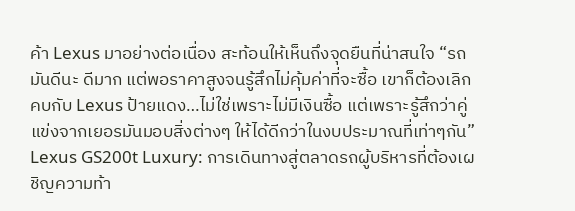ค้า Lexus มาอย่างต่อเนื่อง สะท้อนให้เห็นถึงจุดยืนที่น่าสนใจ “รถมันดีนะ ดีมาก แต่พอราคาสูงจนรู้สึกไม่คุ้มค่าที่จะซื้อ เขาก็ต้องเลิกคบกับ Lexus ป้ายแดง…ไม่ใช่เพราะไม่มีเงินซื้อ แต่เพราะรู้สึกว่าคู่แข่งจากเยอรมันมอบสิ่งต่างๆ ให้ได้ดีกว่าในงบประมาณที่เท่าๆกัน”
Lexus GS200t Luxury: การเดินทางสู่ตลาดรถผู้บริหารที่ต้องเผชิญความท้า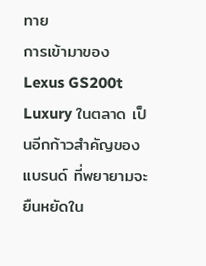ทาย
การเข้ามาของ Lexus GS200t Luxury ในตลาด เป็นอีกก้าวสำคัญของแบรนด์ ที่พยายามจะยืนหยัดใน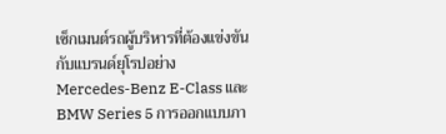เซ็กเมนต์รถผู้บริหารที่ต้องแข่งขันกับแบรนด์ยุโรปอย่าง Mercedes-Benz E-Class และ BMW Series 5 การออกแบบภา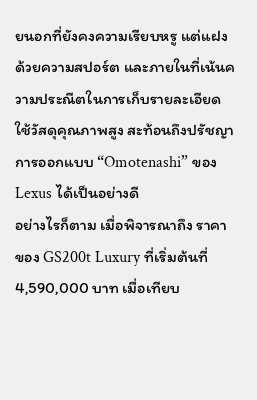ยนอกที่ยังคงความเรียบหรู แต่แฝงด้วยความสปอร์ต และภายในที่เน้นความประณีตในการเก็บรายละเอียด ใช้วัสดุคุณภาพสูง สะท้อนถึงปรัชญาการออกแบบ “Omotenashi” ของ Lexus ได้เป็นอย่างดี
อย่างไรก็ตาม เมื่อพิจารณาถึง ราคา ของ GS200t Luxury ที่เริ่มต้นที่ 4,590,000 บาท เมื่อเทียบ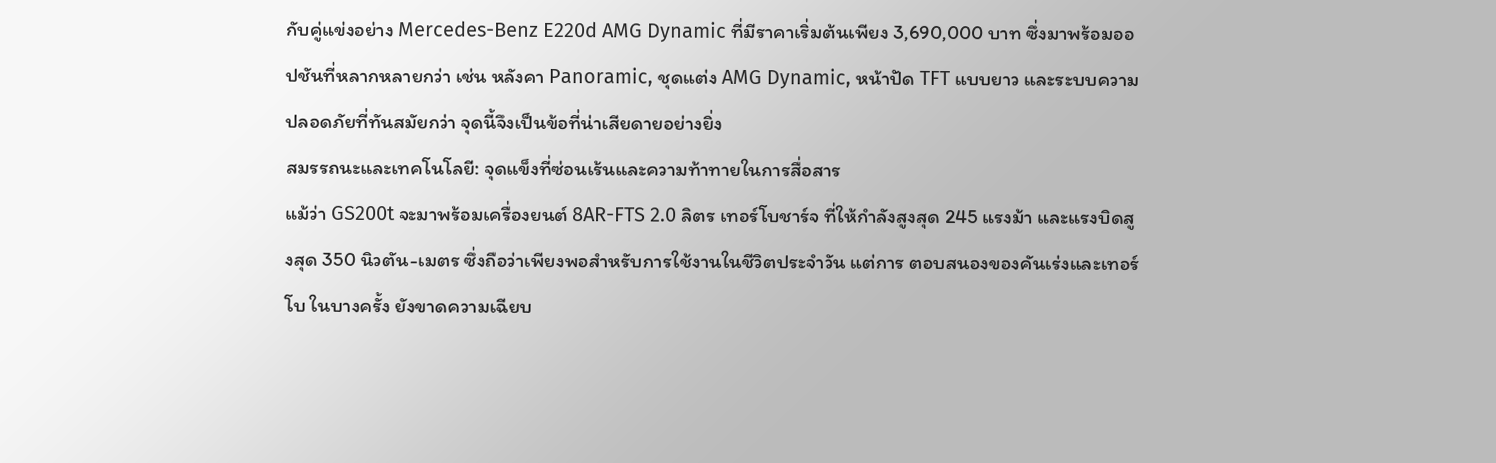กับคู่แข่งอย่าง Mercedes-Benz E220d AMG Dynamic ที่มีราคาเริ่มต้นเพียง 3,690,000 บาท ซึ่งมาพร้อมออปชันที่หลากหลายกว่า เช่น หลังคา Panoramic, ชุดแต่ง AMG Dynamic, หน้าปัด TFT แบบยาว และระบบความปลอดภัยที่ทันสมัยกว่า จุดนี้จึงเป็นข้อที่น่าเสียดายอย่างยิ่ง
สมรรถนะและเทคโนโลยี: จุดแข็งที่ซ่อนเร้นและความท้าทายในการสื่อสาร
แม้ว่า GS200t จะมาพร้อมเครื่องยนต์ 8AR-FTS 2.0 ลิตร เทอร์โบชาร์จ ที่ให้กำลังสูงสุด 245 แรงม้า และแรงบิดสูงสุด 350 นิวตัน-เมตร ซึ่งถือว่าเพียงพอสำหรับการใช้งานในชีวิตประจำวัน แต่การ ตอบสนองของคันเร่งและเทอร์โบ ในบางครั้ง ยังขาดความเฉียบ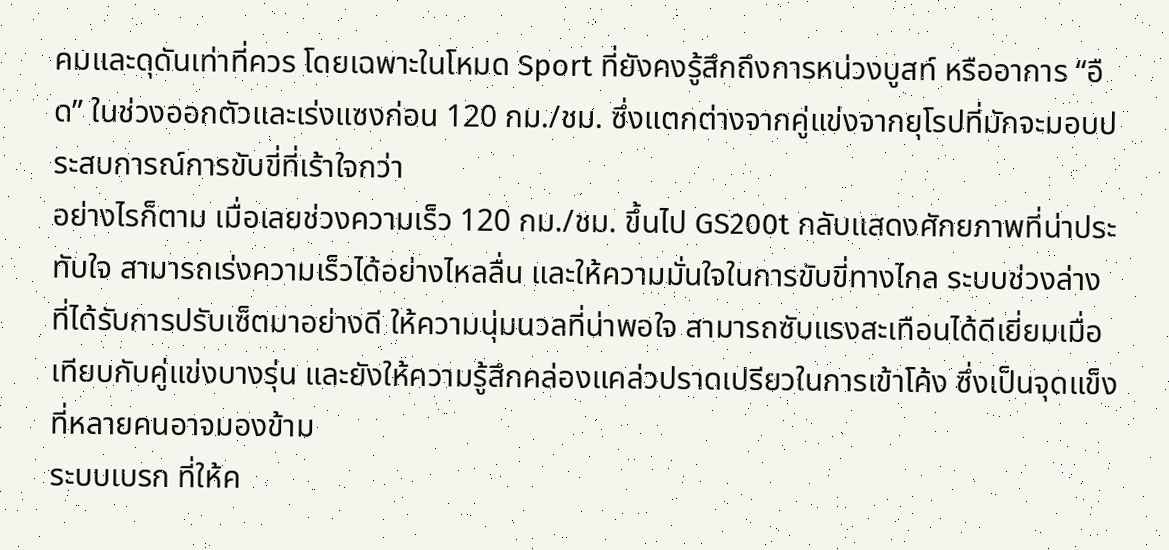คมและดุดันเท่าที่ควร โดยเฉพาะในโหมด Sport ที่ยังคงรู้สึกถึงการหน่วงบูสท์ หรืออาการ “อืด” ในช่วงออกตัวและเร่งแซงก่อน 120 กม./ชม. ซึ่งแตกต่างจากคู่แข่งจากยุโรปที่มักจะมอบประสบการณ์การขับขี่ที่เร้าใจกว่า
อย่างไรก็ตาม เมื่อเลยช่วงความเร็ว 120 กม./ชม. ขึ้นไป GS200t กลับแสดงศักยภาพที่น่าประทับใจ สามารถเร่งความเร็วได้อย่างไหลลื่น และให้ความมั่นใจในการขับขี่ทางไกล ระบบช่วงล่าง ที่ได้รับการปรับเซ็ตมาอย่างดี ให้ความนุ่มนวลที่น่าพอใจ สามารถซับแรงสะเทือนได้ดีเยี่ยมเมื่อเทียบกับคู่แข่งบางรุ่น และยังให้ความรู้สึกคล่องแคล่วปราดเปรียวในการเข้าโค้ง ซึ่งเป็นจุดแข็งที่หลายคนอาจมองข้าม
ระบบเบรก ที่ให้ค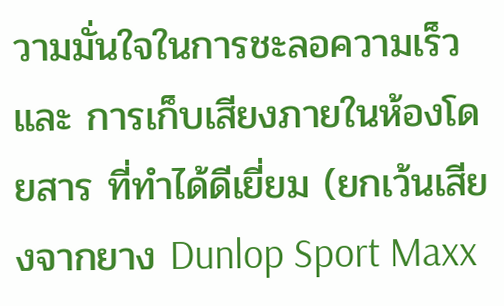วามมั่นใจในการชะลอความเร็ว และ การเก็บเสียงภายในห้องโดยสาร ที่ทำได้ดีเยี่ยม (ยกเว้นเสียงจากยาง Dunlop Sport Maxx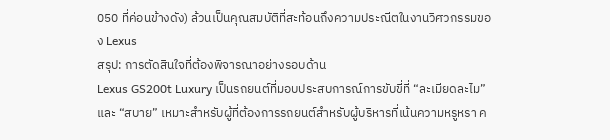050 ที่ค่อนข้างดัง) ล้วนเป็นคุณสมบัติที่สะท้อนถึงความประณีตในงานวิศวกรรมของ Lexus
สรุป: การตัดสินใจที่ต้องพิจารณาอย่างรอบด้าน
Lexus GS200t Luxury เป็นรถยนต์ที่มอบประสบการณ์การขับขี่ที่ “ละเมียดละไม” และ “สบาย” เหมาะสำหรับผู้ที่ต้องการรถยนต์สำหรับผู้บริหารที่เน้นความหรูหรา ค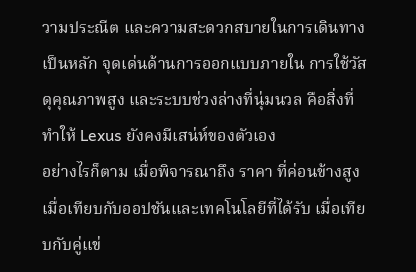วามประณีต และความสะดวกสบายในการเดินทางเป็นหลัก จุดเด่นด้านการออกแบบภายใน การใช้วัสดุคุณภาพสูง และระบบช่วงล่างที่นุ่มนวล คือสิ่งที่ทำให้ Lexus ยังคงมีเสน่ห์ของตัวเอง
อย่างไรก็ตาม เมื่อพิจารณาถึง ราคา ที่ค่อนข้างสูง เมื่อเทียบกับออปชันและเทคโนโลยีที่ได้รับ เมื่อเทียบกับคู่แข่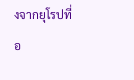งจากยุโรปที่อ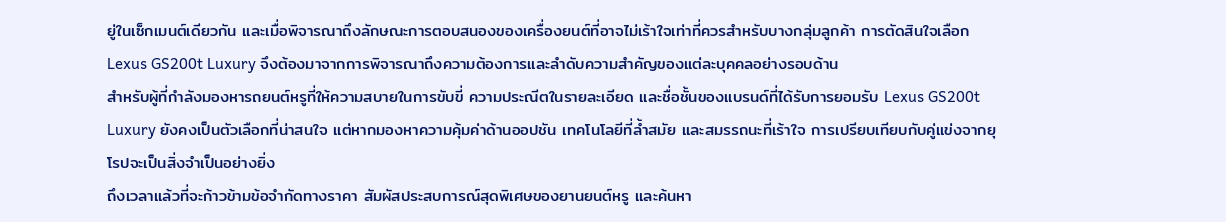ยู่ในเซ็กเมนต์เดียวกัน และเมื่อพิจารณาถึงลักษณะการตอบสนองของเครื่องยนต์ที่อาจไม่เร้าใจเท่าที่ควรสำหรับบางกลุ่มลูกค้า การตัดสินใจเลือก Lexus GS200t Luxury จึงต้องมาจากการพิจารณาถึงความต้องการและลำดับความสำคัญของแต่ละบุคคลอย่างรอบด้าน
สำหรับผู้ที่กำลังมองหารถยนต์หรูที่ให้ความสบายในการขับขี่ ความประณีตในรายละเอียด และชื่อชั้นของแบรนด์ที่ได้รับการยอมรับ Lexus GS200t Luxury ยังคงเป็นตัวเลือกที่น่าสนใจ แต่หากมองหาความคุ้มค่าด้านออปชัน เทคโนโลยีที่ล้ำสมัย และสมรรถนะที่เร้าใจ การเปรียบเทียบกับคู่แข่งจากยุโรปจะเป็นสิ่งจำเป็นอย่างยิ่ง
ถึงเวลาแล้วที่จะก้าวข้ามข้อจำกัดทางราคา สัมผัสประสบการณ์สุดพิเศษของยานยนต์หรู และค้นหา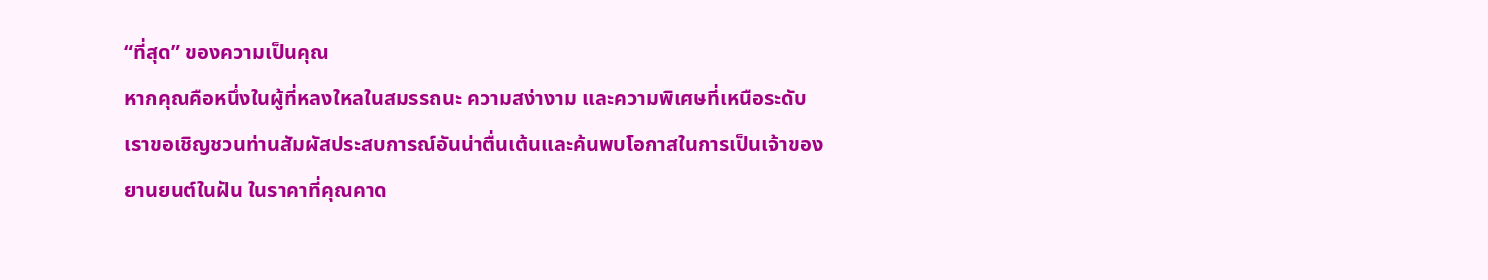“ที่สุด” ของความเป็นคุณ
หากคุณคือหนึ่งในผู้ที่หลงใหลในสมรรถนะ ความสง่างาม และความพิเศษที่เหนือระดับ เราขอเชิญชวนท่านสัมผัสประสบการณ์อันน่าตื่นเต้นและค้นพบโอกาสในการเป็นเจ้าของยานยนต์ในฝัน ในราคาที่คุณคาด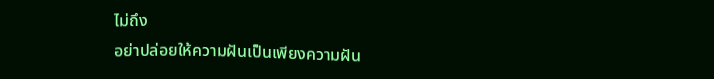ไม่ถึง
อย่าปล่อยให้ความฝันเป็นเพียงความฝัน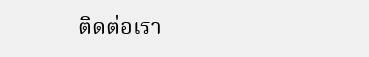ติดต่อเรา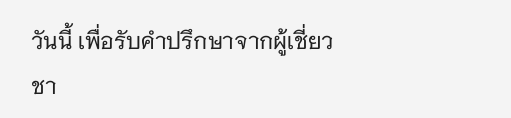วันนี้ เพื่อรับคำปรึกษาจากผู้เชี่ยวชา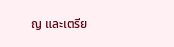ญ และเตรีย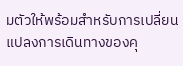มตัวให้พร้อมสำหรับการเปลี่ยนแปลงการเดินทางของคุ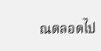ณตลอดไป